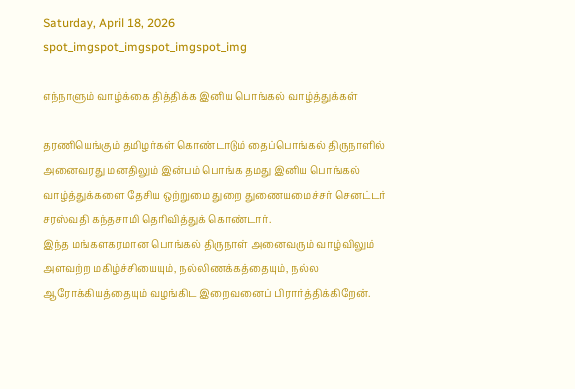Saturday, April 18, 2026
spot_imgspot_imgspot_imgspot_img

எந்நாளும் வாழ்க்கை தித்திக்க இனிய பொங்கல் வாழ்த்துக்கள்

தரணியெங்கும் தமிழர்கள் கொண்டாடும் தைப்பொங்கல் திருநாளில் அனைவரது மனதிலும் இன்பம் பொங்க தமது இனிய பொங்கல் வாழ்த்துக்களை தேசிய ஒற்றுமை துறை துணையமைச்சர் செனட்டர் சரஸ்வதி கந்தசாமி தெரிவித்துக் கொண்டார்.
இந்த மங்களகரமான பொங்கல் திருநாள் அனைவரும் வாழ்விலும் அளவற்ற மகிழ்ச்சியையும், நல்லிணக்கத்தையும், நல்ல ஆரோக்கியத்தையும் வழங்கிட இறைவனைப் பிரார்த்திக்கிறேன்.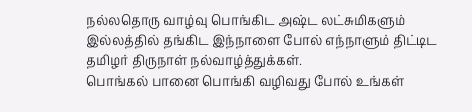நல்லதொரு வாழ்வு பொங்கிட அஷ்ட லட்சுமிகளும் இல்லத்தில் தங்கிட இந்நாளை போல் எந்நாளும் திட்டிட தமிழர் திருநாள் நல்வாழ்த்துக்கள்.
பொங்கல் பானை பொங்கி வழிவது போல் உங்கள்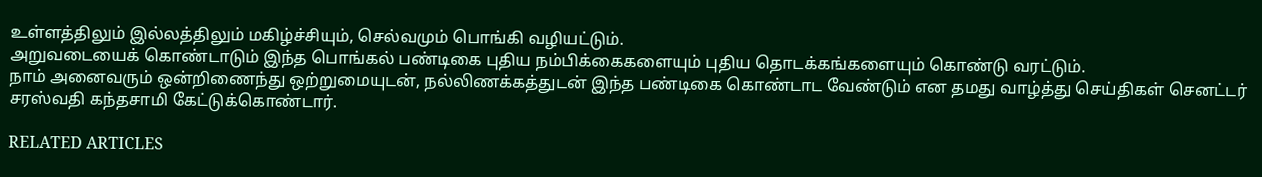உள்ளத்திலும் இல்லத்திலும் மகிழ்ச்சியும், செல்வமும் பொங்கி வழியட்டும்.
அறுவடையைக் கொண்டாடும் இந்த பொங்கல் பண்டிகை புதிய நம்பிக்கைகளையும் புதிய தொடக்கங்களையும் கொண்டு வரட்டும்.
நாம் அனைவரும் ஒன்றிணைந்து ஒற்றுமையுடன், நல்லிணக்கத்துடன் இந்த பண்டிகை கொண்டாட வேண்டும் என தமது வாழ்த்து செய்திகள் செனட்டர் சரஸ்வதி கந்தசாமி கேட்டுக்கொண்டார்.

RELATED ARTICLES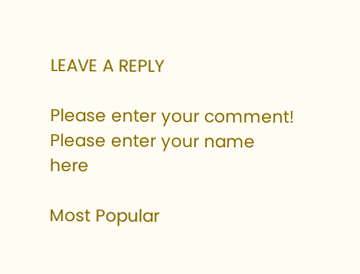LEAVE A REPLY

Please enter your comment!
Please enter your name here

Most Popular